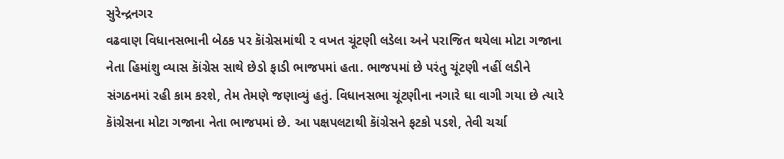સુરેન્દ્રનગર
વઢવાણ વિધાનસભાની બેઠક પર કાૅંગ્રેસમાંથી ૨ વખત ચૂંટણી લડેલા અને પરાજિત થયેલા મોટા ગજાના નેતા હિમાંશુ વ્યાસ કાૅંગ્રેસ સાથે છેડો ફાડી ભાજપમાં હતા. ભાજપમાં છે પરંતુ ચૂંટણી નહીં લડીને સંગઠનમાં રહી કામ કરશે, તેમ તેમણે જણાવ્યું હતું. વિધાનસભા ચૂંટણીના નગારે ઘા વાગી ગયા છે ત્યારે કાૅંગ્રેસના મોટા ગજાના નેતા ભાજપમાં છે. આ પક્ષપલટાથી કાૅંગ્રેસને ફટકો પડશે, તેવી ચર્ચા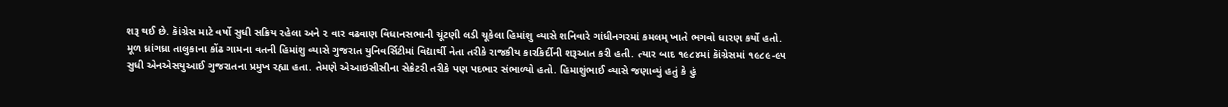શરૂ થઈ છે. કાૅંગ્રેસ માટે વર્ષો સુધી સક્રિય રહેલા અને ૨ વાર વઢવાણ વિધાનસભાની ચૂંટણી લડી ચૂકેલા હિમાંશુ વ્યાસે શનિવારે ગાંધીનગરમાં કમલમ્ ખાતે ભગવો ધારણ કર્યો હતો. મૂળ ધ્રાંગધ્રા તાલુકાના કોંઢ ગામના વતની હિમાંશુ વ્યાસે ગુજરાત યુનિવર્સિટીમાં વિદ્યાર્થી નેતા તરીકે રાજકીય કારકિર્દીની શરૂઆત કરી હતી. ત્યાર બાદ ૧૯૮૪માં કાૅંગ્રેસમાં ૧૯૮૯-૯૫ સુધી એનએસયુઆઈ ગુજરાતના પ્રમુખ રહ્યા હતા. તેમણે એઆઇસીસીના સેક્રેટરી તરીકે પણ પદભાર સંભાળ્યો હતો. હિમાશુંભાઈ વ્યાસે જણાવ્યું હતું કે હું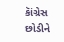કાૅંગ્રેસ છોડીને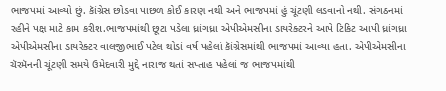ભાજપમાં આવ્યો છું. કાૅંગ્રેસ છોડવા પાછળ કોઈ કારણ નથી અને ભાજપમાં હું ચૂંટણી લડવાનો નથી. સંગઠનમાં રહીને પક્ષ માટે કામ કરીશ.ભાજપમાંથી છૂટા પડેલા ધ્રાંગધ્રા એપીએમસીના ડાયરેક્ટરને આપે ટિકિટ આપી ધ્રાંગધ્રા એપીએમસીના ડાયરેક્ટર વાલજીભાઈ પટેલ થોડાં વર્ષ પહેલાં કાૅંગ્રેસમાંથી ભાજપમાં આવ્યા હતા. એપીએમસીના ચૅરમૅનની ચૂંટણી સમયે ઉમેદવારી મુદ્દે નારાજ થતાં સપ્તાહ પહેલાં જ ભાજપમાંથી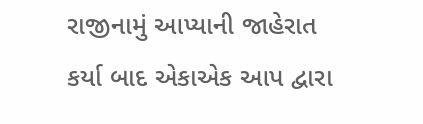રાજીનામું આપ્યાની જાહેરાત કર્યા બાદ એકાએક આપ દ્વારા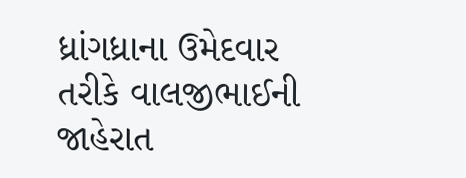ધ્રાંગધ્રાના ઉમેદવાર તરીકે વાલજીભાઈની જાહેરાત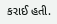કરાઈ હતી.